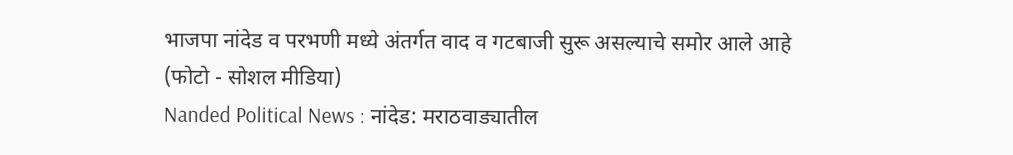भाजपा नांदेड व परभणी मध्ये अंतर्गत वाद व गटबाजी सुरू असल्याचे समोर आले आहे (फोटो - सोशल मीडिया)
Nanded Political News : नांदेड: मराठवाड्यातील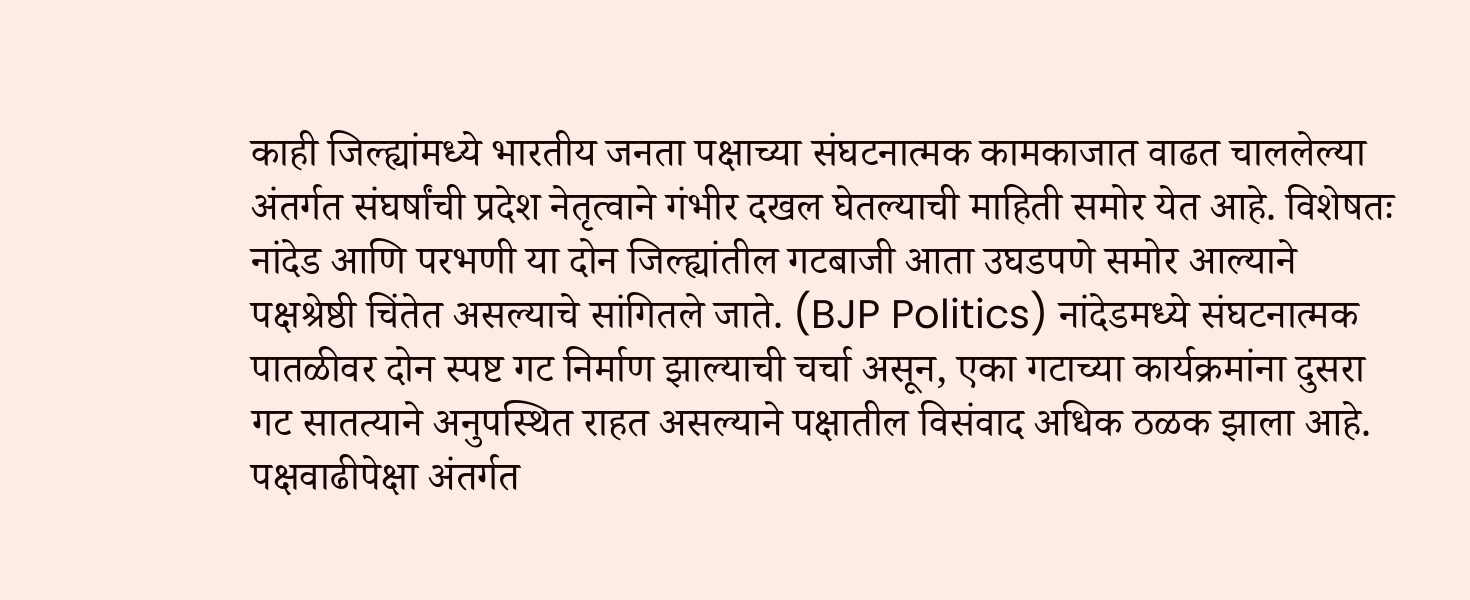काही जिल्ह्यांमध्ये भारतीय जनता पक्षाच्या संघटनात्मक कामकाजात वाढत चाललेल्या अंतर्गत संघर्षांची प्रदेश नेतृत्वाने गंभीर दखल घेतल्याची माहिती समोर येत आहे. विशेषतः नांदेड आणि परभणी या दोन जिल्ह्यांतील गटबाजी आता उघडपणे समोर आल्याने पक्षश्रेष्ठी चिंतेत असल्याचे सांगितले जाते. (BJP Politics) नांदेडमध्ये संघटनात्मक पातळीवर दोन स्पष्ट गट निर्माण झाल्याची चर्चा असून, एका गटाच्या कार्यक्रमांना दुसरा गट सातत्याने अनुपस्थित राहत असल्याने पक्षातील विसंवाद अधिक ठळक झाला आहे.
पक्षवाढीपेक्षा अंतर्गत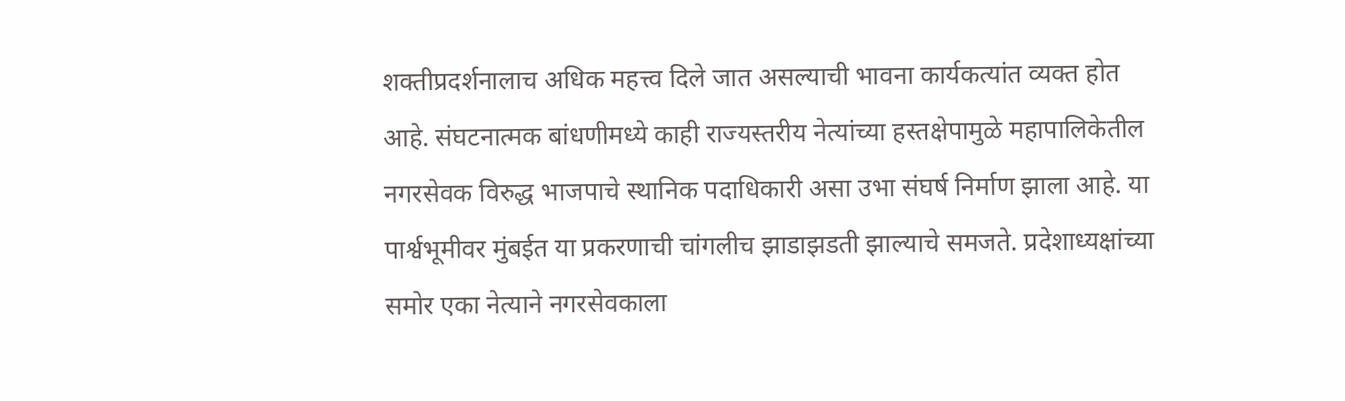शक्तीप्रदर्शनालाच अधिक महत्त्व दिले जात असल्याची भावना कार्यकत्यांत व्यक्त होत आहे. संघटनात्मक बांधणीमध्ये काही राज्यस्तरीय नेत्यांच्या हस्तक्षेपामुळे महापालिकेतील नगरसेवक विरुद्ध भाजपाचे स्थानिक पदाधिकारी असा उभा संघर्ष निर्माण झाला आहे. या पार्श्वभूमीवर मुंबईत या प्रकरणाची चांगलीच झाडाझडती झाल्याचे समजते. प्रदेशाध्यक्षांच्या समोर एका नेत्याने नगरसेवकाला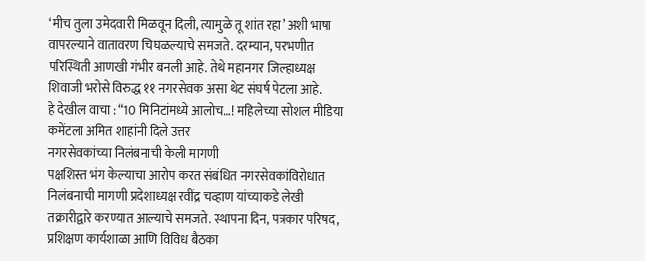‘मीच तुला उमेदवारी मिळवून दिली, त्यामुळे तू शांत रहा’ अशी भाषा वापरल्याने वातावरण चिघळल्याचे समजते. दरम्यान, परभणीत परिस्थिती आणखी गंभीर बनली आहे. तेथे महानगर जिल्हाध्यक्ष शिवाजी भरोसे विरुद्ध ११ नगरसेवक असा थेट संघर्ष पेटला आहे.
हे देखील वाचा : “10 मिनिटांमध्ये आलोच…! महिलेच्या सोशल मीडिया कमेंटला अमित शाहांनी दिले उत्तर
नगरसेवकांच्या निलंबनाची केली मागणी
पक्षशिस्त भंग केल्याचा आरोप करत संबंधित नगरसेवकांविरोधात निलंबनाची मागणी प्रदेशाध्यक्ष रवींद्र चव्हाण यांच्याकडे लेखी तक्रारीद्वारे करण्यात आल्याचे समजते. स्थापना दिन, पत्रकार परिषद, प्रशिक्षण कार्यशाळा आणि विविध बैठका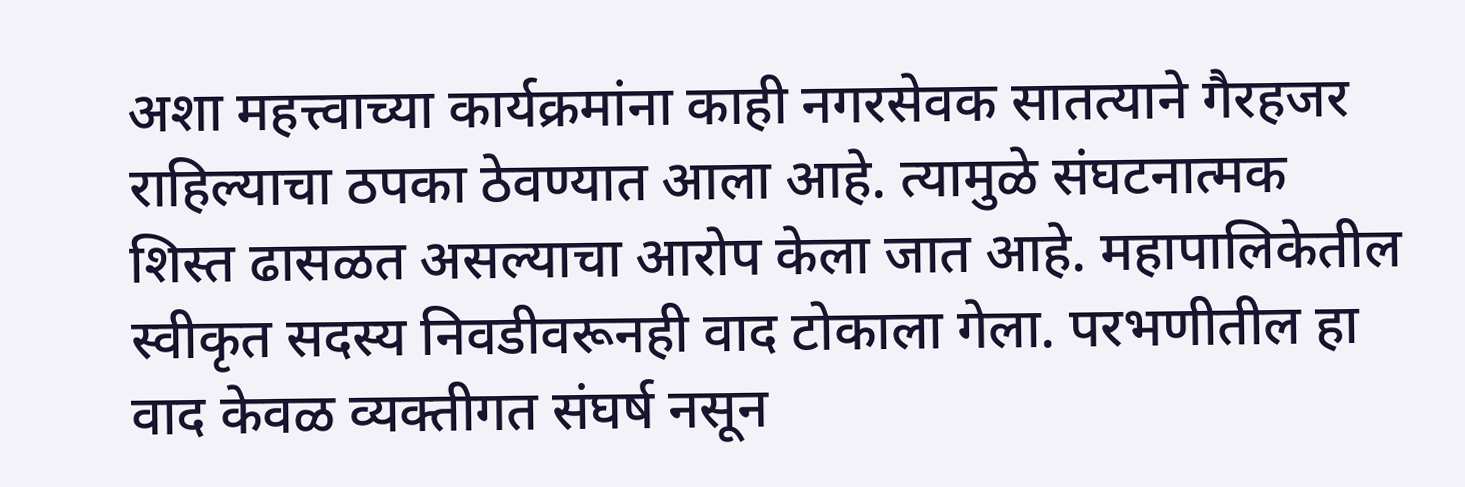अशा महत्त्वाच्या कार्यक्रमांना काही नगरसेवक सातत्याने गैरहजर राहिल्याचा ठपका ठेवण्यात आला आहे. त्यामुळे संघटनात्मक शिस्त ढासळत असल्याचा आरोप केला जात आहे. महापालिकेतील स्वीकृत सदस्य निवडीवरूनही वाद टोकाला गेला. परभणीतील हा वाद केवळ व्यक्तीगत संघर्ष नसून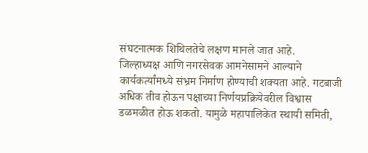संघटनात्मक शिथिलतेचे लक्षण मानले जात आहे.
जिल्हाध्यक्ष आणि नगरसेवक आमनेसामने आल्याने कार्यकर्त्यांमध्ये संभ्रम निर्माण होण्याची शक्यता आहे. गटबाजी अधिक तीव होऊन पक्षाच्या निर्णयप्रक्रियेवरील विश्वास डळमळीत होऊ शकतो. यामुळे महापालिकेत स्थायी समिती,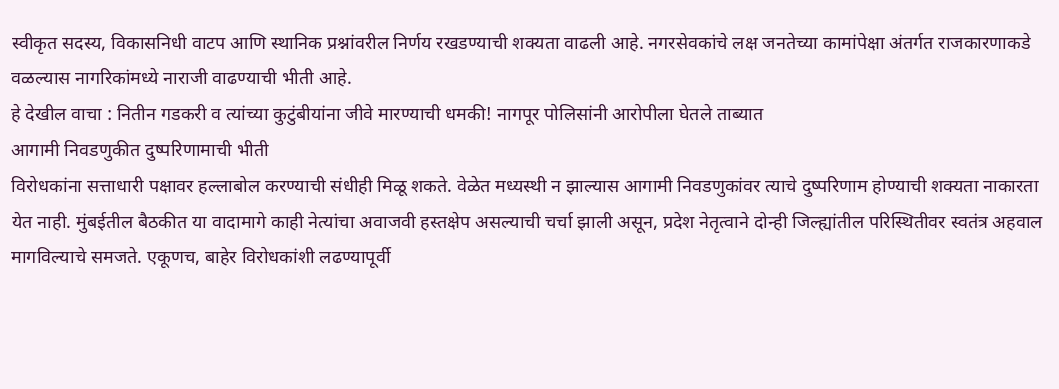स्वीकृत सदस्य, विकासनिधी वाटप आणि स्थानिक प्रश्नांवरील निर्णय रखडण्याची शक्यता वाढली आहे. नगरसेवकांचे लक्ष जनतेच्या कामांपेक्षा अंतर्गत राजकारणाकडे वळल्यास नागरिकांमध्ये नाराजी वाढण्याची भीती आहे.
हे देखील वाचा : नितीन गडकरी व त्यांच्या कुटुंबीयांना जीवे मारण्याची धमकी! नागपूर पोलिसांनी आरोपीला घेतले ताब्यात
आगामी निवडणुकीत दुष्परिणामाची भीती
विरोधकांना सत्ताधारी पक्षावर हल्लाबोल करण्याची संधीही मिळू शकते. वेळेत मध्यस्थी न झाल्यास आगामी निवडणुकांवर त्याचे दुष्परिणाम होण्याची शक्यता नाकारता येत नाही. मुंबईतील बैठकीत या वादामागे काही नेत्यांचा अवाजवी हस्तक्षेप असल्याची चर्चा झाली असून, प्रदेश नेतृत्वाने दोन्ही जिल्ह्यांतील परिस्थितीवर स्वतंत्र अहवाल मागविल्याचे समजते. एकूणच, बाहेर विरोधकांशी लढण्यापूर्वी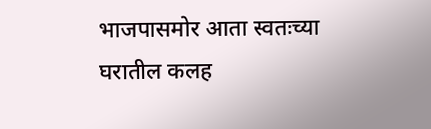भाजपासमोर आता स्वतःच्या घरातील कलह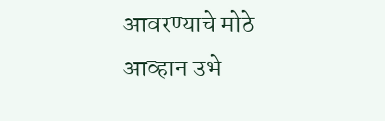आवरण्याचे मोठे आव्हान उभे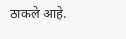ठाकले आहे.